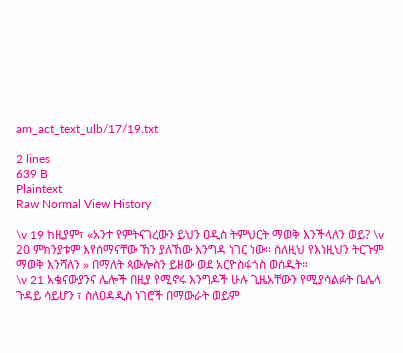am_act_text_ulb/17/19.txt

2 lines
639 B
Plaintext
Raw Normal View History

\v 19 ከዚያም፣ «አንተ የምትናገረውን ይህን ዐዲስ ትምህርት ማወቅ እንችላለን ወይ? \v 20 ምክንያቱም እየሰማናቸው ኸን ያለኸው እንግዳ ነገር ነው። ስለዚህ የእነዚህን ትርጉም ማወቅ እንሻለን » በማለት ጳውሎስን ይዘው ወደ አርዮስፋጎስ ወሰዱት።
\v 21 አቄናውያንና ሌሎች በዚያ የሚኖሩ እንግዶች ሁሉ ጊዜአቸውን የሚያሳልፉት ቤሌላ ጉዳይ ሳይሆን ፣ ስለዐዳዲስ ነገሮች በማውራት ወይም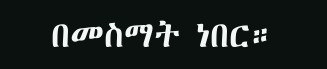በመስማት ነበር።